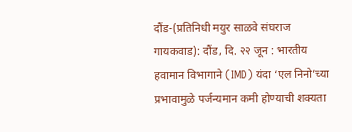दौंड-(प्रतिनिधी मयुर साळवे संघराज गायकवाड): दौंड, दि. २२ जून : भारतीय हवामान विभागाने (IMD) यंदा ‘एल निनो’च्या प्रभावामुळे पर्जन्यमान कमी होण्याची शक्यता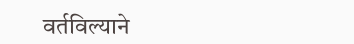वर्तविल्याने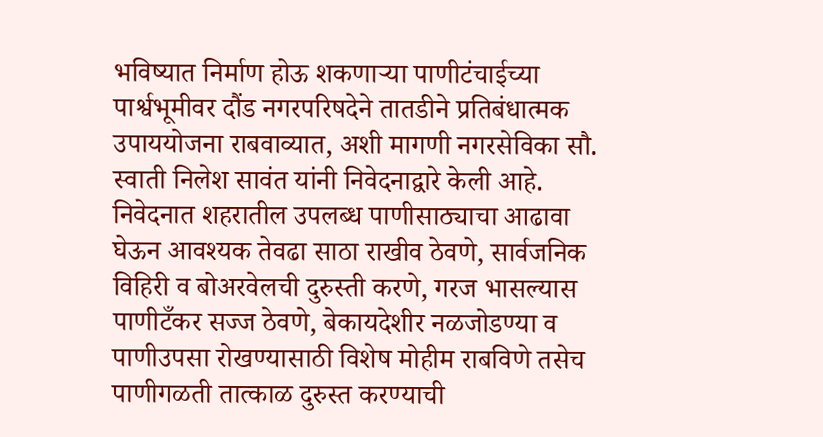भविष्यात निर्माण होऊ शकणाऱ्या पाणीटंचाईच्या पार्श्वभूमीवर दौंड नगरपरिषदेने तातडीने प्रतिबंधात्मक उपाययोजना राबवाव्यात, अशी मागणी नगरसेविका सौ. स्वाती निलेश सावंत यांनी निवेदनाद्वारे केली आहे.
निवेदनात शहरातील उपलब्ध पाणीसाठ्याचा आढावा घेऊन आवश्यक तेवढा साठा राखीव ठेवणे, सार्वजनिक विहिरी व बोअरवेलची दुरुस्ती करणे, गरज भासल्यास पाणीटँकर सज्ज ठेवणे, बेकायदेशीर नळजोडण्या व पाणीउपसा रोखण्यासाठी विशेष मोहीम राबविणे तसेच पाणीगळती तात्काळ दुरुस्त करण्याची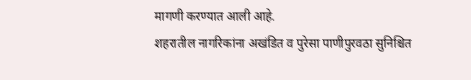मागणी करण्यात आली आहे.
शहरातील नागरिकांना अखंडित व पुरेसा पाणीपुरवठा सुनिश्चित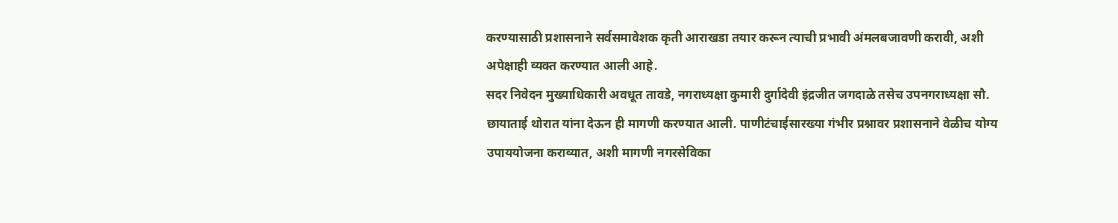करण्यासाठी प्रशासनाने सर्वसमावेशक कृती आराखडा तयार करून त्याची प्रभावी अंमलबजावणी करावी, अशी अपेक्षाही व्यक्त करण्यात आली आहे.
सदर निवेदन मुख्याधिकारी अवधूत तावडे, नगराध्यक्षा कुमारी दुर्गादेवी इंद्रजीत जगदाळे तसेच उपनगराध्यक्षा सौ. छायाताई थोरात यांना देऊन ही मागणी करण्यात आली. पाणीटंचाईसारख्या गंभीर प्रश्नावर प्रशासनाने वेळीच योग्य उपाययोजना कराव्यात, अशी मागणी नगरसेविका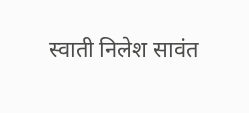स्वाती निलेश सावंत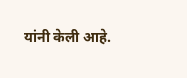यांनी केली आहे.